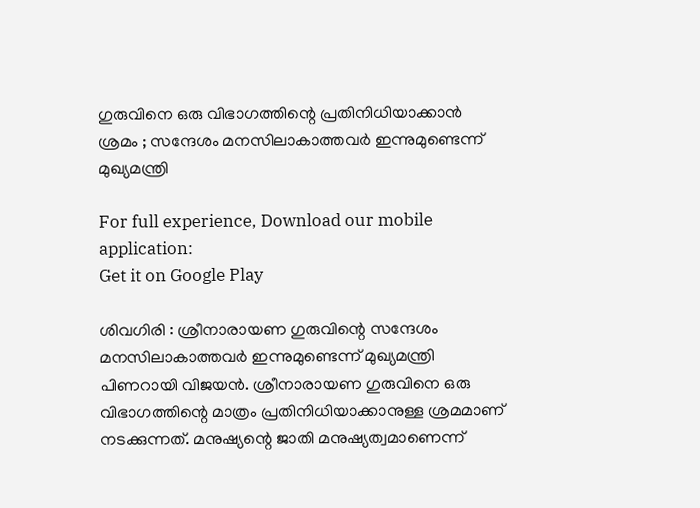ഗുരുവിനെ ഒരു വിഭാഗത്തിന്റെ പ്രതിനിധിയാക്കാൻ ശ്രമം ; സന്ദേശം മനസിലാകാത്തവർ ഇന്നുമുണ്ടെന്ന് മുഖ്യമന്ത്രി

For full experience, Download our mobile application:
Get it on Google Play

ശിവഗിരി : ശ്രീനാരായണ ഗുരുവിന്റെ സന്ദേശം മനസിലാകാത്തവർ ഇന്നുമുണ്ടെന്ന് മുഖ്യമന്ത്രി പിണറായി വിജയൻ. ശ്രീനാരായണ ഗുരുവിനെ ഒരു വിഭാഗത്തിന്റെ മാത്രം പ്രതിനിധിയാക്കാനുള്ള ശ്രമമാണ് നടക്കുന്നത്. മനുഷ്യന്റെ ജാതി മനുഷ്യത്വമാണെന്ന്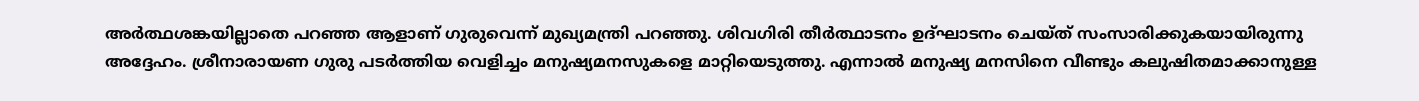അർത്ഥശങ്കയില്ലാതെ പറഞ്ഞ ആളാണ് ഗുരുവെന്ന് മുഖ്യമന്ത്രി പറഞ്ഞു. ശിവഗിരി തീർത്ഥാടനം ഉദ്ഘാടനം ചെയ്ത് സംസാരിക്കുകയായിരുന്നു അദ്ദേഹം. ശ്രീനാരായണ ഗുരു പടർത്തിയ വെളിച്ചം മനുഷ്യമനസുകളെ മാറ്റിയെടുത്തു. എന്നാൽ മനുഷ്യ മനസിനെ വീണ്ടും കലുഷിതമാക്കാനുള്ള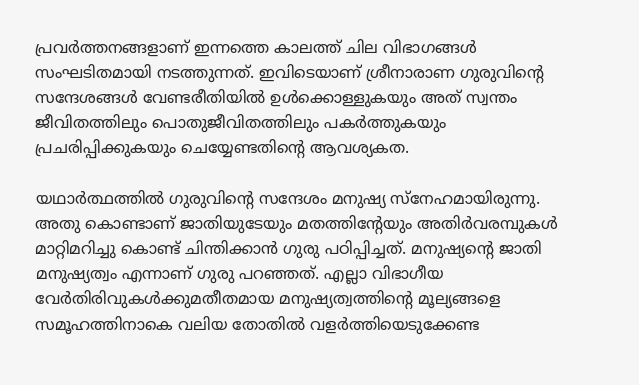പ്രവർത്തനങ്ങളാണ് ഇന്നത്തെ കാലത്ത് ചില വിഭാഗങ്ങൾ സംഘടിതമായി നടത്തുന്നത്. ഇവിടെയാണ് ശ്രീനാരാണ ഗുരുവിന്റെ സന്ദേശങ്ങൾ വേണ്ടരീതിയിൽ ഉൾക്കൊള്ളുകയും അത് സ്വന്തം ജീവിതത്തിലും പൊതുജീവിതത്തിലും പകർത്തുകയും പ്രചരിപ്പിക്കുകയും ചെയ്യേണ്ടതിന്റെ ആവശ്യകത.

യഥാർത്ഥത്തിൽ ഗുരുവിന്റെ സന്ദേശം മനുഷ്യ സ്നേഹമായിരുന്നു. അതു കൊണ്ടാണ് ജാതിയുടേയും മതത്തിന്റേയും അതിർവരമ്പുകൾ മാറ്റിമറിച്ചു കൊണ്ട് ചിന്തിക്കാൻ ഗുരു പഠിപ്പിച്ചത്. മനുഷ്യന്റെ ജാതി മനുഷ്യത്വം എന്നാണ് ഗുരു പറഞ്ഞത്. എല്ലാ വിഭാഗീയ വേർതിരിവുകൾക്കുമതീതമായ മനുഷ്യത്വത്തിന്റെ മൂല്യങ്ങളെ സമൂഹത്തിനാകെ വലിയ തോതിൽ വളർത്തിയെടുക്കേണ്ട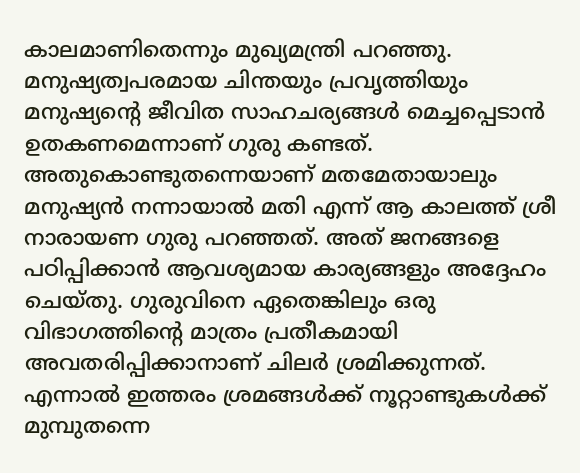കാലമാണിതെന്നും മുഖ്യമന്ത്രി പറഞ്ഞു. മനുഷ്യത്വപരമായ ചിന്തയും പ്രവൃത്തിയും മനുഷ്യന്റെ ജീവിത സാഹചര്യങ്ങൾ മെച്ചപ്പെടാൻ ഉതകണമെന്നാണ് ഗുരു കണ്ടത്. അതുകൊണ്ടുതന്നെയാണ് മതമേതായാലും മനുഷ്യൻ നന്നായാൽ മതി എന്ന് ആ കാലത്ത് ശ്രീ നാരായണ ഗുരു പറഞ്ഞത്. അത് ജനങ്ങളെ പഠിപ്പിക്കാൻ ആവശ്യമായ കാര്യങ്ങളും അദ്ദേഹം ചെയ്തു. ഗുരുവിനെ ഏതെങ്കിലും ഒരു വിഭാഗത്തിന്റെ മാത്രം പ്രതീകമായി അവതരിപ്പിക്കാനാണ് ചിലർ ശ്രമിക്കുന്നത്. എന്നാൽ ഇത്തരം ശ്രമങ്ങൾക്ക് നൂറ്റാണ്ടുകൾക്ക് മുമ്പുതന്നെ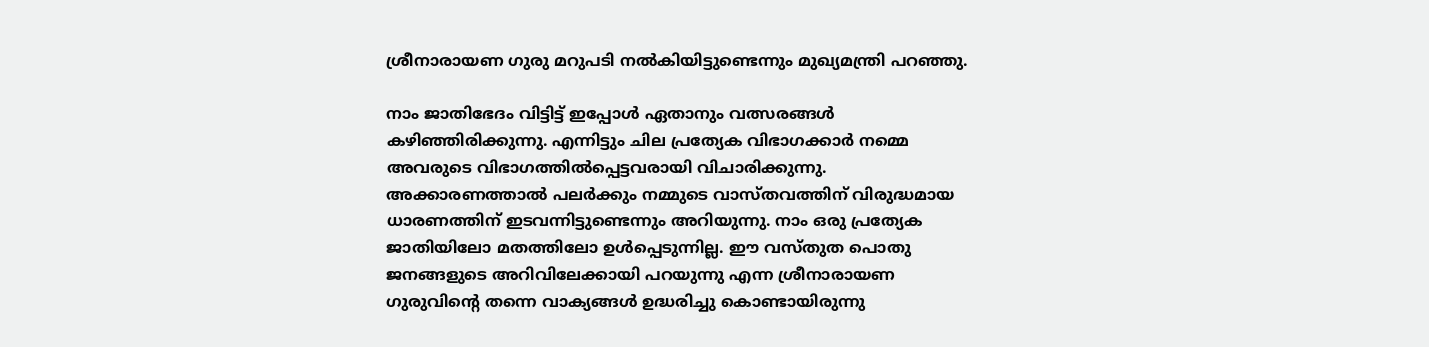ശ്രീനാരായണ ഗുരു മറുപടി നൽകിയിട്ടുണ്ടെന്നും മുഖ്യമന്ത്രി പറഞ്ഞു.

നാം ജാതിഭേദം വിട്ടിട്ട് ഇപ്പോൾ ഏതാനും വത്സരങ്ങൾ കഴിഞ്ഞിരിക്കുന്നു. എന്നിട്ടും ചില പ്രത്യേക വിഭാഗക്കാർ നമ്മെ അവരുടെ വിഭാഗത്തിൽപ്പെട്ടവരായി വിചാരിക്കുന്നു. അക്കാരണത്താൽ പലർക്കും നമ്മുടെ വാസ്തവത്തിന് വിരുദ്ധമായ ധാരണത്തിന് ഇടവന്നിട്ടുണ്ടെന്നും അറിയുന്നു. നാം ഒരു പ്രത്യേക ജാതിയിലോ മതത്തിലോ ഉൾപ്പെടുന്നില്ല. ഈ വസ്തുത പൊതു ജനങ്ങളുടെ അറിവിലേക്കായി പറയുന്നു എന്ന ശ്രീനാരായണ ഗുരുവിന്റെ തന്നെ വാക്യങ്ങൾ ഉദ്ധരിച്ചു കൊണ്ടായിരുന്നു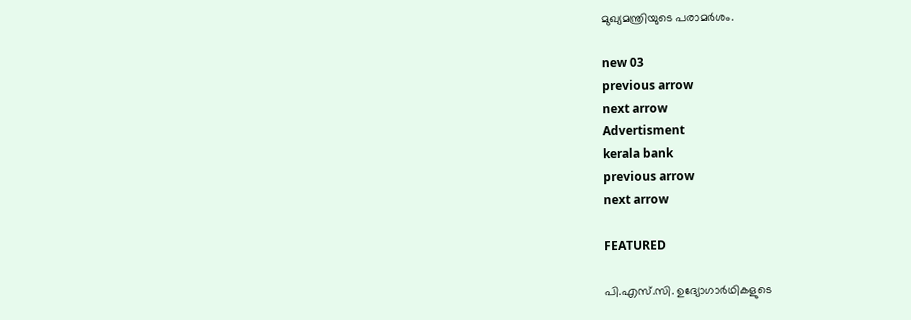മുഖ്യമന്ത്രിയുടെ പരാമർശം.

new 03
previous arrow
next arrow
Advertisment
kerala bank
previous arrow
next arrow

FEATURED

പി.എസ്.സി. ഉദ്യോഗാർഥികളുടെ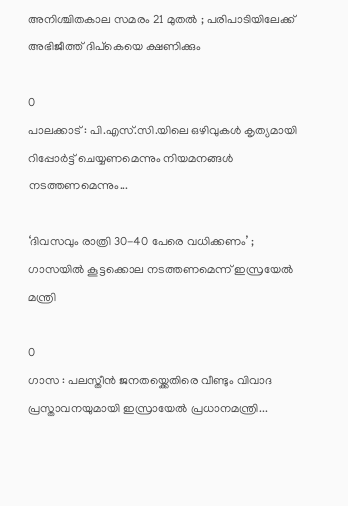അനിശ്ചിതകാല സമരം 21 മുതൽ ; പരിപാടിയിലേക്ക് അഭിജീത്ത് ദിപ്‌കെയെ ക്ഷണിക്കും

0
പാലക്കാട് : പി.എസ്.സി.യിലെ ഒഴിവുകൾ കൃത്യമായി റിപ്പോർട്ട് ചെയ്യണമെന്നും നിയമനങ്ങൾ നടത്തണമെന്നും...

‘ദിവസവും രാത്രി 30-40 പേരെ വധിക്കണം’ ; ഗാസയിൽ കൂട്ടക്കൊല നടത്തണമെന്ന് ഇസ്രയേൽ മന്ത്രി

0
ഗാസ : പലസ്തീൻ ജനതയ്ക്കെതിരെ വീണ്ടും വിവാദ പ്രസ്താവനയുമായി ഇസ്രായേൽ പ്രധാനമന്ത്രി...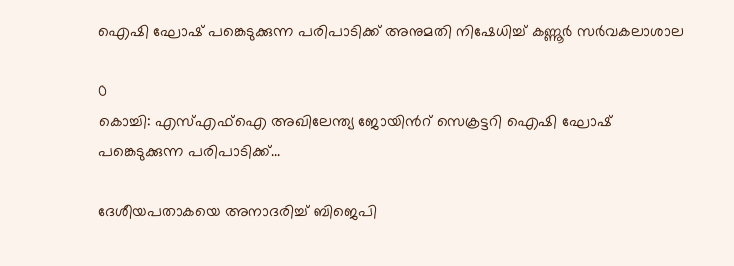ഐഷി ഘോഷ് പങ്കെടുക്കുന്ന പരിപാടിക്ക് അനുമതി നിഷേധിച്ച് കണ്ണൂർ സർവകലാശാല

0
കൊച്ചി: എസ്എഫ്ഐ അഖിലേന്ത്യ ജോയിന്‍റ് സെക്രട്ടറി ഐഷി ഘോഷ് പങ്കെടുക്കുന്ന പരിപാടിക്ക്...

ദേശീയപതാകയെ അനാദരിച്ച് ബിജെപി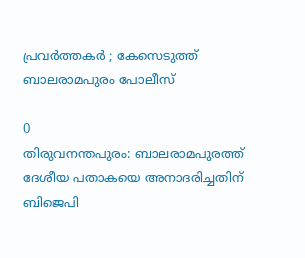പ്രവര്‍ത്തകര്‍ ; കേസെടുത്ത് ബാലരാമപുരം പോലീസ്

0
തിരുവനന്തപുരം: ബാലരാമപുരത്ത് ദേശീയ പതാകയെ അനാദരിച്ചതിന് ബിജെപി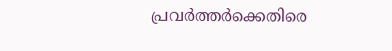പ്രവർത്തർക്കെതിരെ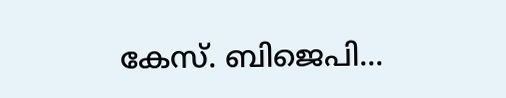കേസ്. ബിജെപി...